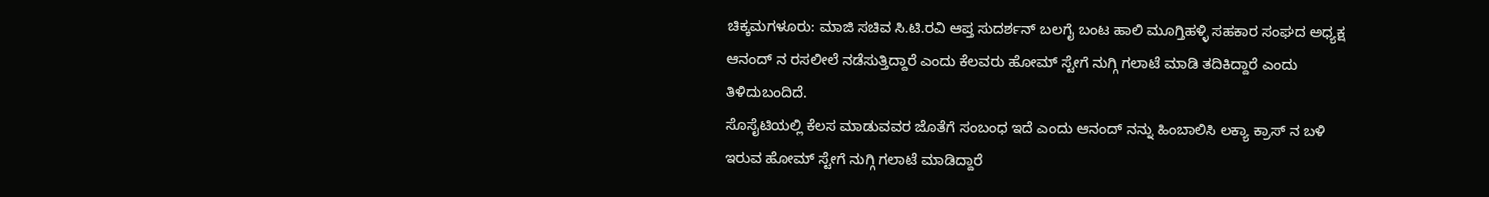ಚಿಕ್ಕಮಗಳೂರು: ಮಾಜಿ ಸಚಿವ ಸಿ.ಟಿ.ರವಿ ಆಪ್ತ ಸುದರ್ಶನ್ ಬಲಗೈ ಬಂಟ ಹಾಲಿ ಮೂಗ್ತಿಹಳ್ಳಿ ಸಹಕಾರ ಸಂಘದ ಅಧ್ಯಕ್ಷ ಆನಂದ್ ನ ರಸಲೀಲೆ ನಡೆಸುತ್ತಿದ್ದಾರೆ ಎಂದು ಕೆಲವರು ಹೋಮ್ ಸ್ಟೇಗೆ ನುಗ್ಗಿ ಗಲಾಟೆ ಮಾಡಿ ತದಿಕಿದ್ದಾರೆ ಎಂದು ತಿಳಿದುಬಂದಿದೆ.
ಸೊಸೈಟಿಯಲ್ಲಿ ಕೆಲಸ ಮಾಡುವವರ ಜೊತೆಗೆ ಸಂಬಂಧ ಇದೆ ಎಂದು ಆನಂದ್ ನನ್ನು ಹಿಂಬಾಲಿಸಿ ಲಕ್ಯಾ ಕ್ರಾಸ್ ನ ಬಳಿ ಇರುವ ಹೋಮ್ ಸ್ಟೇಗೆ ನುಗ್ಗಿ ಗಲಾಟೆ ಮಾಡಿದ್ದಾರೆ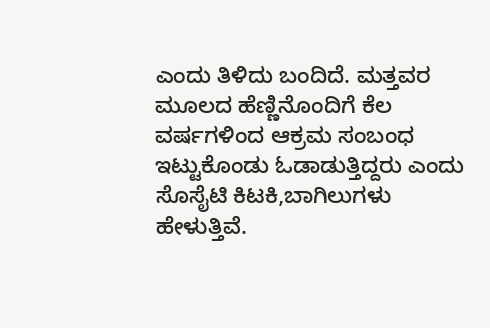ಎಂದು ತಿಳಿದು ಬಂದಿದೆ. ಮತ್ತವರ ಮೂಲದ ಹೆಣ್ಣಿನೊಂದಿಗೆ ಕೆಲ ವರ್ಷಗಳಿಂದ ಆಕ್ರಮ ಸಂಬಂಧ ಇಟ್ಟುಕೊಂಡು ಓಡಾಡುತ್ತಿದ್ದರು ಎಂದು ಸೊಸೈಟಿ ಕಿಟಕಿ,ಬಾಗಿಲುಗಳು ಹೇಳುತ್ತಿವೆ.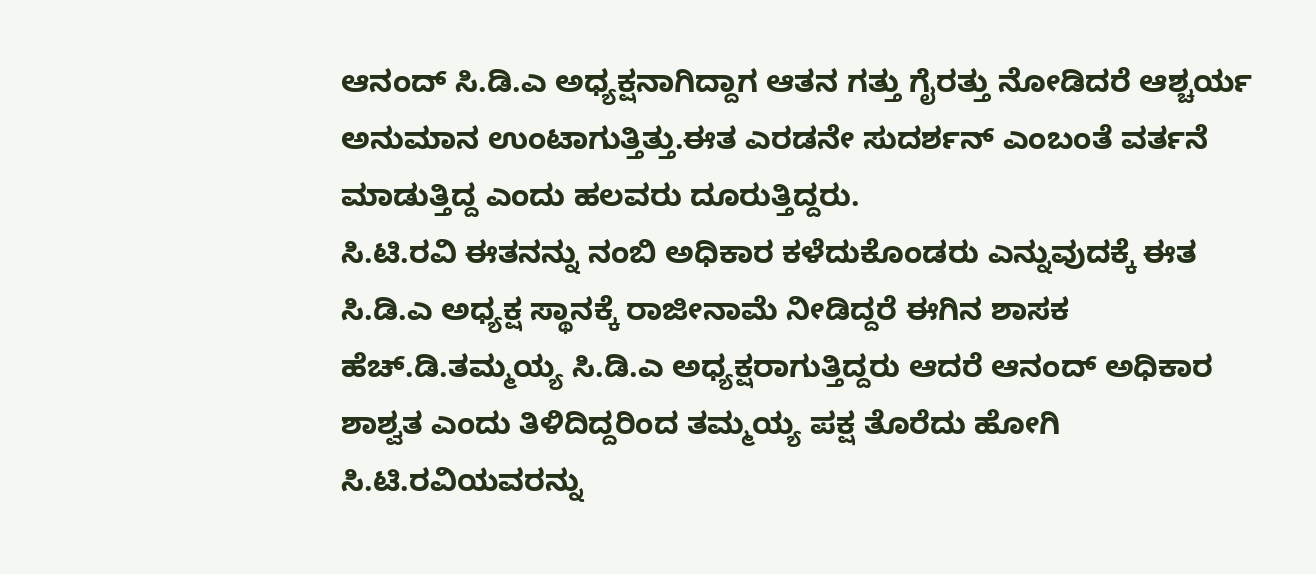ಆನಂದ್ ಸಿ.ಡಿ.ಎ ಅಧ್ಯಕ್ಷನಾಗಿದ್ದಾಗ ಆತನ ಗತ್ತು ಗೈರತ್ತು ನೋಡಿದರೆ ಆಶ್ಚರ್ಯ ಅನುಮಾನ ಉಂಟಾಗುತ್ತಿತ್ತು.ಈತ ಎರಡನೇ ಸುದರ್ಶನ್ ಎಂಬಂತೆ ವರ್ತನೆ ಮಾಡುತ್ತಿದ್ದ ಎಂದು ಹಲವರು ದೂರುತ್ತಿದ್ದರು.
ಸಿ.ಟಿ.ರವಿ ಈತನನ್ನು ನಂಬಿ ಅಧಿಕಾರ ಕಳೆದುಕೊಂಡರು ಎನ್ನುವುದಕ್ಕೆ ಈತ ಸಿ.ಡಿ.ಎ ಅಧ್ಯಕ್ಷ ಸ್ಥಾನಕ್ಕೆ ರಾಜೀನಾಮೆ ನೀಡಿದ್ದರೆ ಈಗಿನ ಶಾಸಕ ಹೆಚ್.ಡಿ.ತಮ್ಮಯ್ಯ ಸಿ.ಡಿ.ಎ ಅಧ್ಯಕ್ಷರಾಗುತ್ತಿದ್ದರು ಆದರೆ ಆನಂದ್ ಅಧಿಕಾರ ಶಾಶ್ವತ ಎಂದು ತಿಳಿದಿದ್ದರಿಂದ ತಮ್ಮಯ್ಯ ಪಕ್ಷ ತೊರೆದು ಹೋಗಿ ಸಿ.ಟಿ.ರವಿಯವರನ್ನು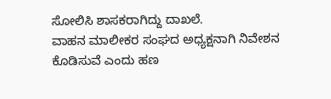ಸೋಲಿಸಿ ಶಾಸಕರಾಗಿದ್ದು ದಾಖಲೆ.
ವಾಹನ ಮಾಲೀಕರ ಸಂಘದ ಅಧ್ಯಕ್ಷನಾಗಿ ನಿವೇಶನ ಕೊಡಿಸುವೆ ಎಂದು ಹಣ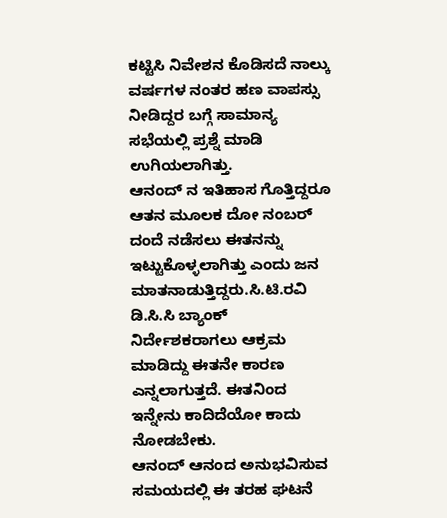ಕಟ್ಟಿಸಿ ನಿವೇಶನ ಕೊಡಿಸದೆ ನಾಲ್ಕು ವರ್ಷಗಳ ನಂತರ ಹಣ ವಾಪಸ್ಸು ನೀಡಿದ್ದರ ಬಗ್ಗೆ ಸಾಮಾನ್ಯ ಸಭೆಯಲ್ಲಿ ಪ್ರಶ್ನೆ ಮಾಡಿ ಉಗಿಯಲಾಗಿತ್ತು.
ಆನಂದ್ ನ ಇತಿಹಾಸ ಗೊತ್ತಿದ್ದರೂ ಆತನ ಮೂಲಕ ದೋ ನಂಬರ್ ದಂದೆ ನಡೆಸಲು ಈತನನ್ನು ಇಟ್ಟುಕೊಳ್ಳಲಾಗಿತ್ತು ಎಂದು ಜನ ಮಾತನಾಡುತ್ತಿದ್ದರು.ಸಿ.ಟಿ.ರವಿ ಡಿ.ಸಿ.ಸಿ ಬ್ಯಾಂಕ್ ನಿರ್ದೇಶಕರಾಗಲು ಆಕ್ರಮ ಮಾಡಿದ್ದು ಈತನೇ ಕಾರಣ ಎನ್ನಲಾಗುತ್ತದೆ. ಈತನಿಂದ ಇನ್ನೇನು ಕಾದಿದೆಯೋ ಕಾದು ನೋಡಬೇಕು.
ಆನಂದ್ ಆನಂದ ಅನುಭವಿಸುವ ಸಮಯದಲ್ಲಿ ಈ ತರಹ ಘಟನೆ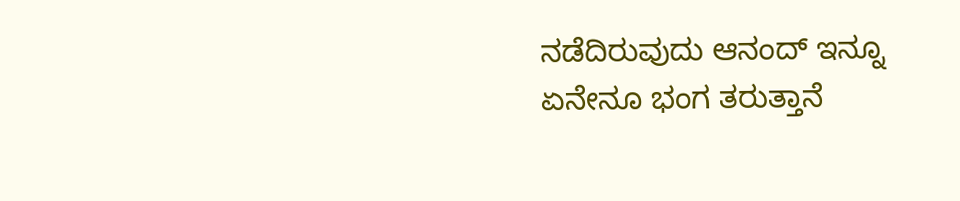ನಡೆದಿರುವುದು ಆನಂದ್ ಇನ್ನೂ ಏನೇನೂ ಭಂಗ ತರುತ್ತಾನೆ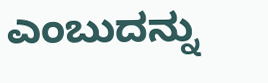ಎಂಬುದನ್ನು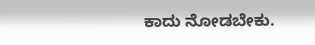ಕಾದು ನೋಡಬೇಕು.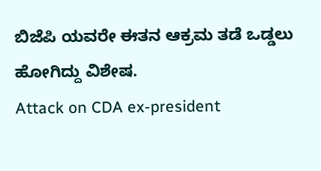ಬಿಜೆಪಿ ಯವರೇ ಈತನ ಆಕ್ರಮ ತಡೆ ಒಡ್ಡಲು ಹೋಗಿದ್ದು ವಿಶೇಷ.
Attack on CDA ex-president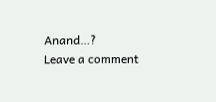Anand…?
Leave a comment